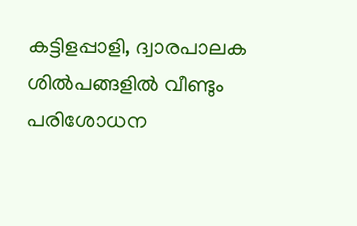കട്ടിളപ്പാളി, ദ്വാരപാലക ശിൽപങ്ങളിൽ വീണ്ടും പരിശോധന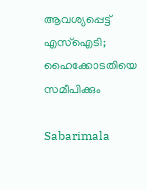ആവശ്യപ്പെട്ട് എസ്‌ഐടി; ഹൈക്കോടതിയെ സമീപിക്കും

Sabarimala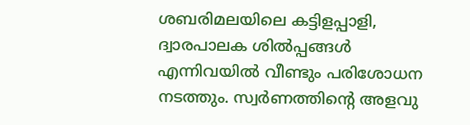ശബരിമലയിലെ കട്ടിളപ്പാളി, ദ്വാരപാലക ശിൽപ്പങ്ങൾ എന്നിവയിൽ വീണ്ടും പരിശോധന നടത്തും. സ്വർണത്തിന്റെ അളവു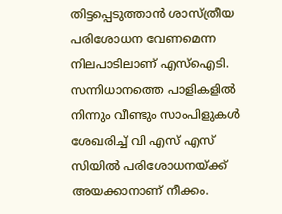തിട്ടപ്പെടുത്താൻ ശാസ്ത്രീയ പരിശോധന വേണമെന്ന നിലപാടിലാണ് എസ്‌ഐടി. സന്നിധാനത്തെ പാളികളിൽ നിന്നും വീണ്ടും സാംപിളുകൾ ശേഖരിച്ച് വി എസ് എസ് സിയിൽ പരിശോധനയ്ക്ക് അയക്കാനാണ് നീക്കം.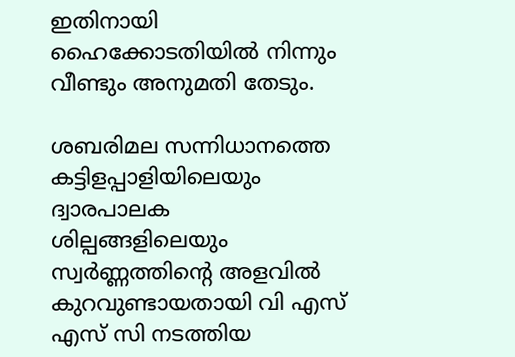ഇതിനായി ഹൈക്കോടതിയിൽ നിന്നും വീണ്ടും അനുമതി തേടും.

ശബരിമല സന്നിധാനത്തെ കട്ടിളപ്പാളിയിലെയും ദ്വാരപാലക ശില്പങ്ങളിലെയും സ്വർണ്ണത്തിന്റെ അളവിൽ കുറവുണ്ടായതായി വി എസ് എസ് സി നടത്തിയ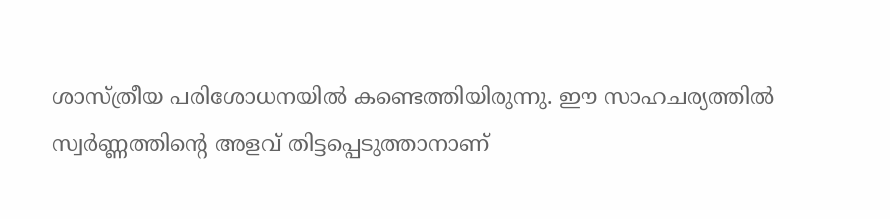ശാസ്ത്രീയ പരിശോധനയിൽ കണ്ടെത്തിയിരുന്നു. ഈ സാഹചര്യത്തിൽ സ്വർണ്ണത്തിന്റെ അളവ് തിട്ടപ്പെടുത്താനാണ്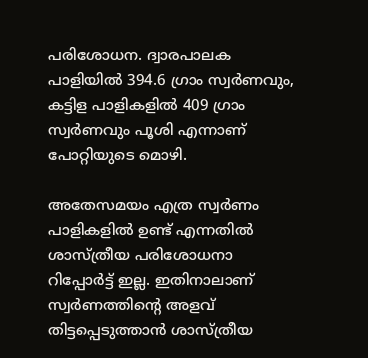പരിശോധന. ദ്വാരപാലക പാളിയിൽ 394.6 ഗ്രാം സ്വർണവും, കട്ടിള പാളികളിൽ 409 ഗ്രാം സ്വർണവും പൂശി എന്നാണ് പോറ്റിയുടെ മൊഴി.

അതേസമയം എത്ര സ്വർണം പാളികളിൽ ഉണ്ട് എന്നതിൽ ശാസ്ത്രീയ പരിശോധനാ റിപ്പോർട്ട് ഇല്ല. ഇതിനാലാണ് സ്വർണത്തിന്റെ അളവ് തിട്ടപ്പെടുത്താൻ ശാസ്ത്രീയ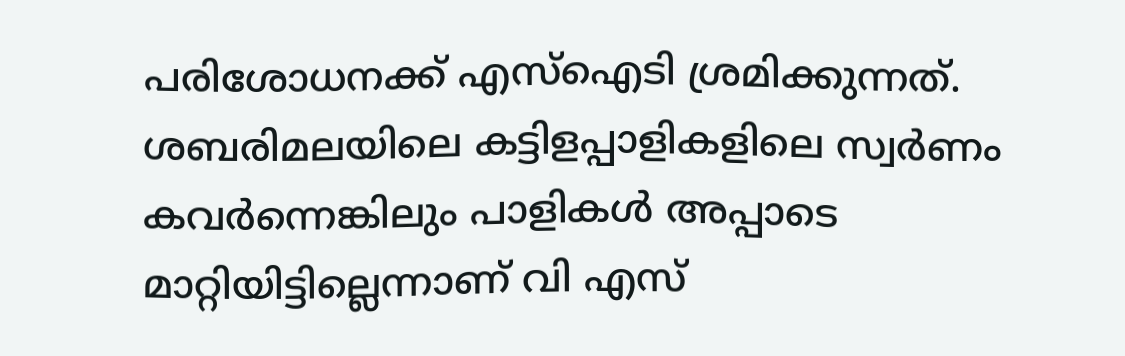പരിശോധനക്ക് എസ്‌ഐടി ശ്രമിക്കുന്നത്. ശബരിമലയിലെ കട്ടിളപ്പാളികളിലെ സ്വർണം കവർന്നെങ്കിലും പാളികൾ അപ്പാടെ മാറ്റിയിട്ടില്ലെന്നാണ് വി എസ്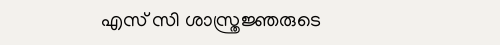എസ് സി ശാസ്ത്രജ്ഞരുടെ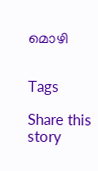മൊഴി


Tags

Share this story